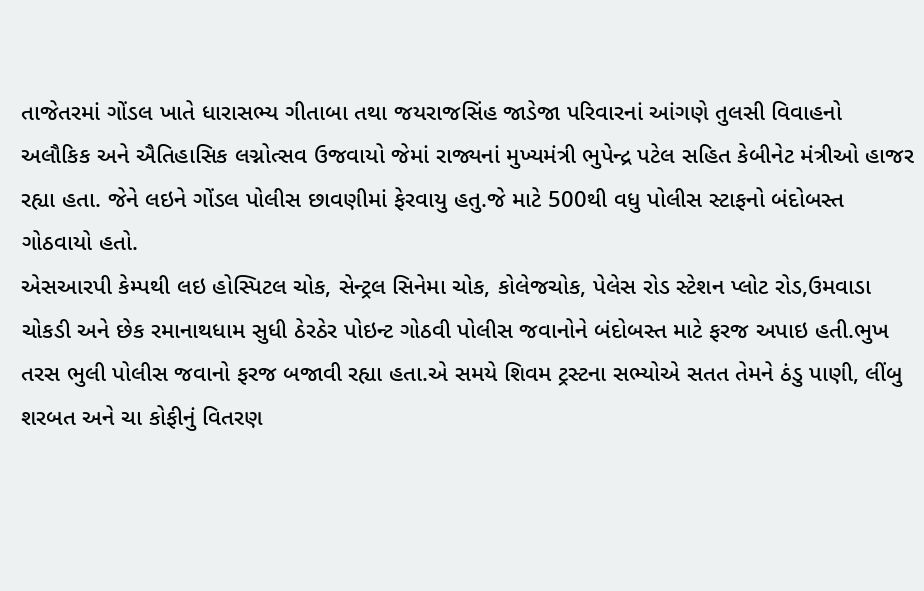તાજેતરમાં ગોંડલ ખાતે ધારાસભ્ય ગીતાબા તથા જયરાજસિંહ જાડેજા પરિવારનાં આંગણે તુલસી વિવાહનો અલૌકિક અને ઐતિહાસિક લગ્નોત્સવ ઉજવાયો જેમાં રાજ્યનાં મુખ્યમંત્રી ભુપેન્દ્ર પટેલ સહિત કેબીનેટ મંત્રીઓ હાજર રહ્યા હતા. જેને લઇને ગોંડલ પોલીસ છાવણીમાં ફેરવાયુ હતુ.જે માટે 500થી વધુ પોલીસ સ્ટાફનો બંદોબસ્ત ગોઠવાયો હતો.
એસઆરપી કેમ્પથી લઇ હોસ્પિટલ ચોક, સેન્ટ્રલ સિનેમા ચોક, કોલેજચોક, પેલેસ રોડ સ્ટેશન પ્લોટ રોડ,ઉમવાડા ચોકડી અને છેક રમાનાથધામ સુધી ઠેરઠેર પોઇન્ટ ગોઠવી પોલીસ જવાનોને બંદોબસ્ત માટે ફરજ અપાઇ હતી.ભુખ તરસ ભુલી પોલીસ જવાનો ફરજ બજાવી રહ્યા હતા.એ સમયે શિવમ ટ્રસ્ટના સભ્યોએ સતત તેમને ઠંડુ પાણી, લીંબુ શરબત અને ચા કોફીનું વિતરણ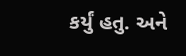કર્યું હતુ. અને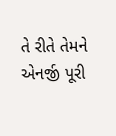તે રીતે તેમને એનર્જી પૂરી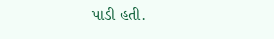પાડી હતી.